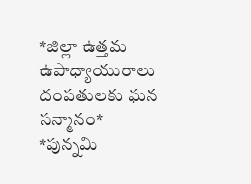*జిల్లా ఉత్తమ ఉపాధ్యాయురాలు దంపతులకు ఘన సన్మానం*
*పున్నమి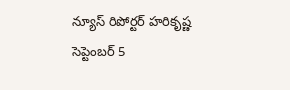న్యూస్ రిపోర్టర్ హరికృష్ణ సెప్టెంబర్ 5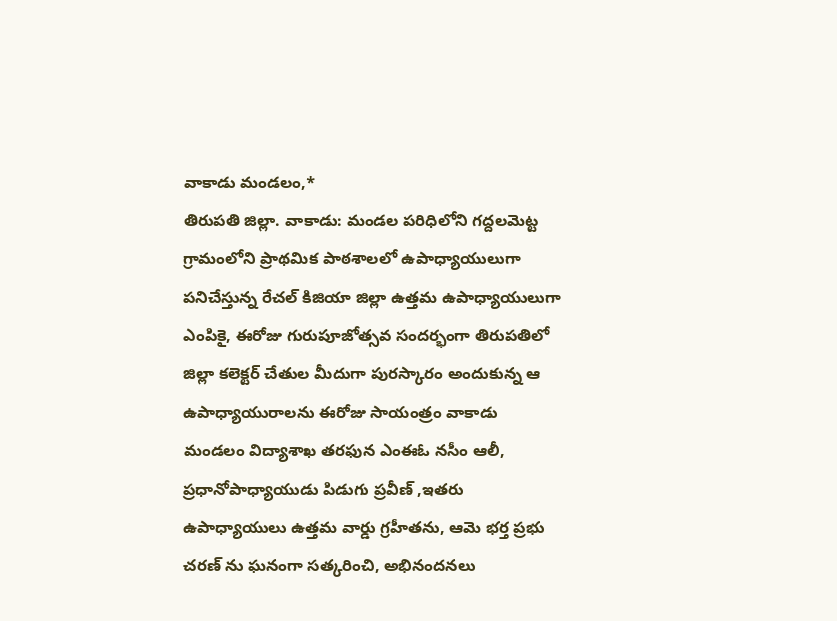వాకాడు మండలం,*
తిరుపతి జిల్లా. వాకాడు: మండల పరిధిలోని గద్దలమెట్ట గ్రామంలోని ప్రాథమిక పాఠశాలలో ఉపాధ్యాయులుగా పనిచేస్తున్న రేచల్ కిజియా జిల్లా ఉత్తమ ఉపాధ్యాయులుగా ఎంపికై, ఈరోజు గురుపూజోత్సవ సందర్భంగా తిరుపతిలో జిల్లా కలెక్టర్ చేతుల మీదుగా పురస్కారం అందుకున్న ఆ ఉపాధ్యాయురాలను ఈరోజు సాయంత్రం వాకాడు మండలం విద్యాశాఖ తరఫున ఎంఈఓ నసీం ఆలీ, ప్రధానోపాధ్యాయుడు పిడుగు ప్రవీణ్ ,ఇతరు ఉపాధ్యాయులు ఉత్తమ వార్డు గ్రహీతను, ఆమె భర్త ప్రభు చరణ్ ను ఘనంగా సత్కరించి, అభినందనలు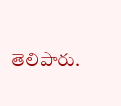తెలిపారు.